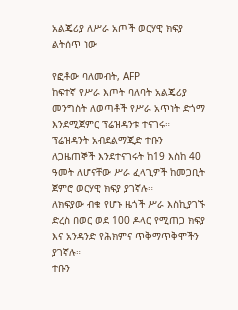አልጄሪያ ለሥራ አጦች ወርሃዊ ክፍያ ልትሰጥ ነው

የፎቶው ባለመብት, AFP
ከፍተኛ የሥራ እጦት ባለባት አልጄሪያ መንግስት ለወጣቶች የሥራ አጥነት ድጎማ እንደሚጀምር ፕሬዝዳንቱ ተናገሩ።
ፕሬዝዳንት አብደልማጂድ ተቡን ለጋዜጠኞች እንደተናገሩት ከ19 እስከ 40 ዓመት ለሆናቸው ሥራ ፈላጊዎች ከመጋቢት ጀምሮ ወርሃዊ ክፍያ ያገኛሉ።
ለክፍያው ብቁ የሆኑ ዜጎች ሥራ እስኪያገኙ ድረስ በወር ወደ 100 ዶላር የሚጠጋ ክፍያ እና አንዳንድ የሕክምና ጥቅማጥቅሞችን ያገኛሉ።
ተቡን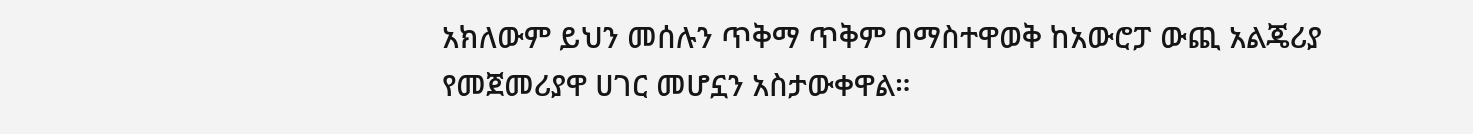አክለውም ይህን መሰሉን ጥቅማ ጥቅም በማስተዋወቅ ከአውሮፓ ውጪ አልጄሪያ የመጀመሪያዋ ሀገር መሆኗን አስታውቀዋል።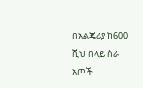በአልጄሪያ ከ600 ሺህ በላይ ስራ አጦች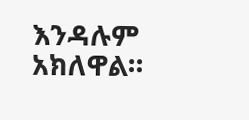እንዳሉም አክለዋል።